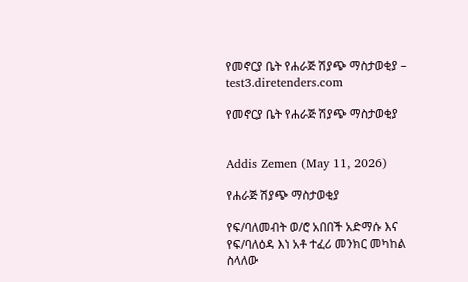የመኖርያ ቤት የሐራጅ ሽያጭ ማስታወቂያ – test3.diretenders.com

የመኖርያ ቤት የሐራጅ ሽያጭ ማስታወቂያ


Addis Zemen (May 11, 2026)

የሐራጅ ሽያጭ ማስታወቂያ

የፍ/ባለመብት ወ/ሮ አበበች አድማሱ እና የፍ/ባለዕዳ እነ አቶ ተፈሪ መንክር መካከል ስላለው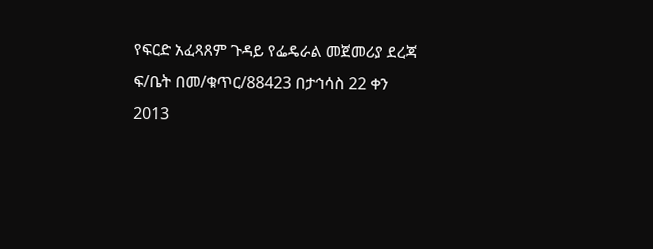የፍርድ አፈጻጸም ጉዳይ የፌዴራል መጀመሪያ ደረጃ ፍ/ቤት በመ/ቁጥር/88423 በታኅሳስ 22 ቀን 2013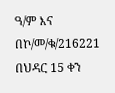ዓ/ም እና በኮ/መ/ቁ/216221 በህዳር 15 ቀን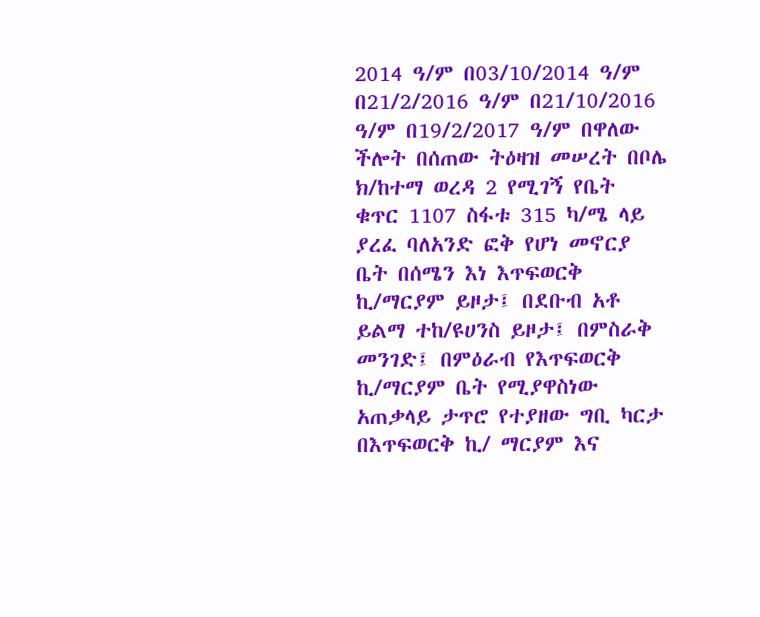2014 ዓ/ም በ03/10/2014 ዓ/ም በ21/2/2016 ዓ/ም በ21/10/2016 ዓ/ም በ19/2/2017 ዓ/ም በዋለው ችሎት በሰጠው ትዕዛዝ መሠረት በቦሌ ክ/ከተማ ወረዳ 2 የሚገኝ የቤት ቁጥር 1107 ስፋቱ 315 ካ/ሜ ላይ ያረፈ ባለአንድ ፎቅ የሆነ መኖርያ ቤት በሰሜን እነ እጥፍወርቅ ኪ/ማርያም ይዞታ፤ በደቡብ አቶ ይልማ ተከ/ዩሀንስ ይዞታ፤ በምስራቅ መንገድ፤ በምዕራብ የእጥፍወርቅ ኪ/ማርያም ቤት የሚያዋስነው አጠቃላይ ታጥሮ የተያዘው ግቢ ካርታ በእጥፍወርቅ ኪ/ ማርያም እና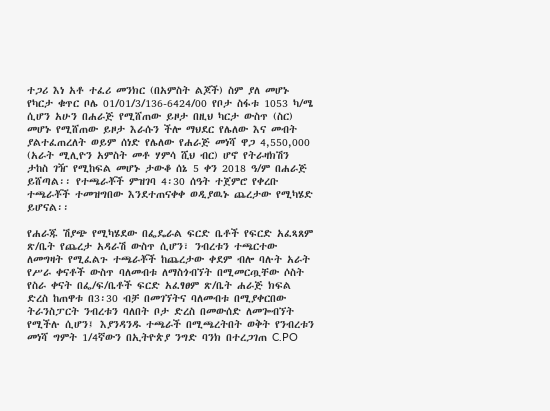ተጋሪ እነ አቶ ተፈሪ መንክር (በአምስት ልጆች) ስም ያለ መሆኑ የካርታ ቁጥር ቦሌ 01/01/3/136-6424/00 የቦታ ስፋቱ 1053 ካ/ሜ ሲሆን አሁን በሐራጅ የሚሸጠው ይዞታ በዚህ ካርታ ውስጥ (ስር) መሆኑ የሚሸጠው ይዞታ እራሱን ችሎ ማህደር የሌለው እና መብት ያልተፈጠረለት ወይም ሰነድ የሌለው የሐራጅ መነሻ ዋጋ 4,550,000 (አራት ሚሊዮን አምስት መቶ ሃምሳ ሺህ ብር) ሆኖ የትራዛክሽን ታከስ ገዥ የሚከፍል መሆኑ ታውቆ ሰኔ 5 ቀን 2018 ዓ/ም በሐራጅ ይሸጣል፡፡ የተጫራቾች ምዝገባ 4፡30 ሰዓት ተጀምሮ የቀረቡ ተጫራቾች ተመዝግበው እንደተጠናቀቀ ወዲያዉኑ ጨረታው የሚካሄድ ይሆናል፡፡

የሐራጁ ሽያጭ የሚካሄደው በፌዴራል ፍርድ ቤቶች የፍርድ አፈጻጸም ጽ/ቤት የጨረታ አዳራሽ ውስጥ ሲሆን፣ ንብረቱን ተጫርተው ለመግዛት የሚፈልጉ ተጫራቾች ከጨረታው ቀደም ብሎ ባሉት አራት የሥራ ቀናቶች ውስጥ ባለመብቱ ለማስጎብኘት በሚመርጧቸው ሶስት የስራ ቀናት በፌ/ፍ/ቤቶች ፍርድ አፈፃፀም ጽ/ቤት ሐራጅ ክፍል ድረስ ከጠዋቱ በ3፡30 ብቻ በመገኘትና ባለመብቱ በሚያቀርበው ትራንስፓርት ንብረቱን ባለበት ቦታ ድረስ በመውሰድ ለመጐብኘት የሚችሉ ሲሆን፤ እያንዳንዱ ተጫራች በሚጫረትበት ወቅት የንብረቱን መነሻ ግምት 1/4ኛውን በኢትዮጵያ ንግድ ባንክ በተረጋገጠ C.PO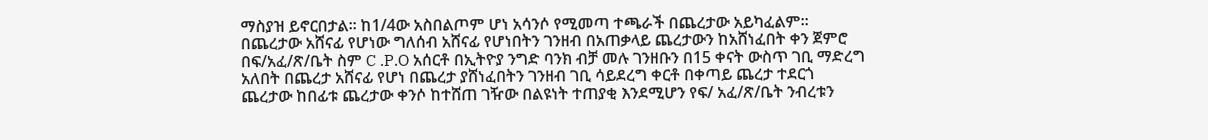ማስያዝ ይኖርበታል፡፡ ከ1/4ው አስበልጦም ሆነ አሳንሶ የሚመጣ ተጫራች በጨረታው አይካፈልም፡፡ በጨረታው አሸናፊ የሆነው ግለሰብ አሸናፊ የሆነበትን ገንዘብ በአጠቃላይ ጨረታውን ከአሸነፈበት ቀን ጀምሮ በፍ/አፈ/ጽ/ቤት ስም C .P.O አሰርቶ በኢትዮያ ንግድ ባንክ ብቻ መሉ ገንዘቡን በ15 ቀናት ውስጥ ገቢ ማድረግ አለበት በጨረታ አሸናፊ የሆነ በጨረታ ያሸነፈበትን ገንዘብ ገቢ ሳይደረግ ቀርቶ በቀጣይ ጨረታ ተደርጎ ጨረታው ከበፊቱ ጨረታው ቀንሶ ከተሸጠ ገዥው በልዩነት ተጠያቂ እንደሚሆን የፍ/ አፈ/ጽ/ቤት ንብረቱን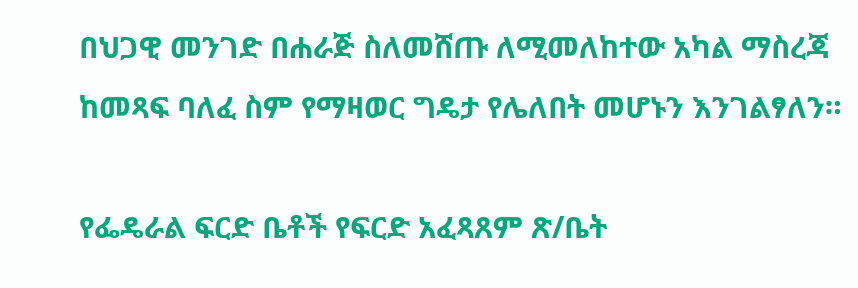በህጋዊ መንገድ በሐራጅ ስለመሸጡ ለሚመለከተው አካል ማስረጃ ከመጻፍ ባለፈ ስም የማዛወር ግዴታ የሌለበት መሆኑን እንገልፃለን።

የፌዴራል ፍርድ ቤቶች የፍርድ አፈጻጸም ጽ/ቤት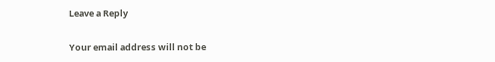Leave a Reply

Your email address will not be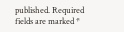published. Required fields are marked *